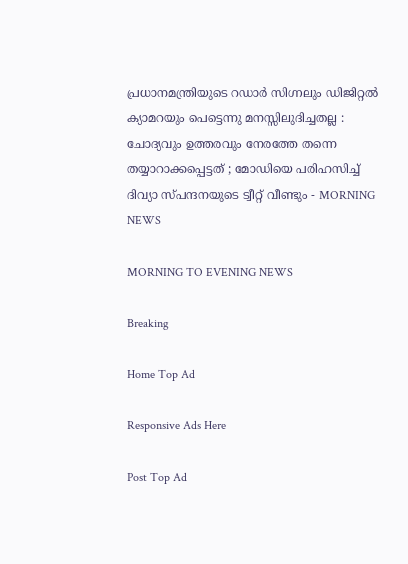പ്രധാനമന്ത്രിയുടെ റഡാര്‍ സിഗ്നലും ഡിജിറ്റല്‍ ക്യാമറയും പെട്ടെന്നു മനസ്സിലുദിച്ചതല്ല : ചോദ്യവും ഉത്തരവും നേരത്തേ തന്നെ തയ്യാറാക്കപ്പെട്ടത് ; മോഡിയെ പരിഹസിച്ച് ദിവ്യാ സ്പന്ദനയുടെ ട്വീറ്റ് വീണ്ടും - MORNING NEWS

MORNING TO EVENING NEWS

Breaking

Home Top Ad

Responsive Ads Here

Post Top Ad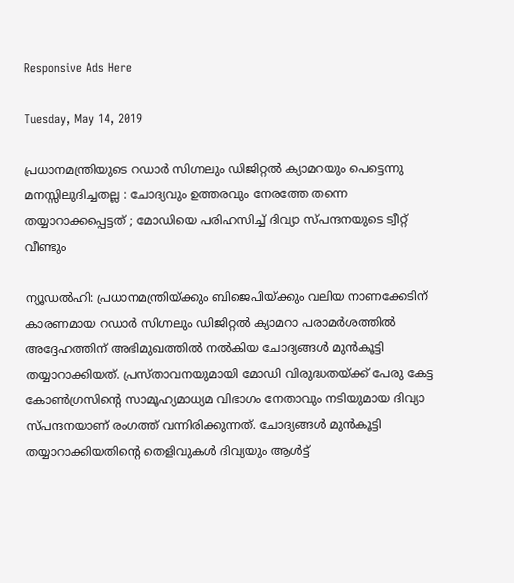Responsive Ads Here

Tuesday, May 14, 2019

പ്രധാനമന്ത്രിയുടെ റഡാര്‍ സിഗ്നലും ഡിജിറ്റല്‍ ക്യാമറയും പെട്ടെന്നു മനസ്സിലുദിച്ചതല്ല : ചോദ്യവും ഉത്തരവും നേരത്തേ തന്നെ തയ്യാറാക്കപ്പെട്ടത് ; മോഡിയെ പരിഹസിച്ച് ദിവ്യാ സ്പന്ദനയുടെ ട്വീറ്റ് വീണ്ടും

ന്യൂഡല്‍ഹി: പ്രധാനമന്ത്രിയ്ക്കും ബിജെപിയ്ക്കും വലിയ നാണക്കേടിന് കാരണമായ റഡാര്‍ സിഗ്നലും ഡിജിറ്റല്‍ ക്യാമറാ പരാമര്‍ശത്തില്‍ അദ്ദേഹത്തിന് അഭിമുഖത്തില്‍ നല്‍കിയ ചോദ്യങ്ങള്‍ മുന്‍കൂട്ടി തയ്യാറാക്കിയത്. പ്രസ്താവനയുമായി മോഡി വിരുദ്ധതയ്ക്ക് പേരു കേട്ട കോണ്‍ഗ്രസിന്റെ സാമൂഹ്യമാധ്യമ വിഭാഗം നേതാവും നടിയുമായ ദിവ്യാ സ്പന്ദനയാണ് രംഗത്ത് വന്നിരിക്കുന്നത്. ചോദ്യങ്ങള്‍ മുന്‍കൂട്ടി തയ്യാറാക്കിയതിന്റെ തെളിവുകള്‍ ദിവ്യയും ആള്‍ട്ട്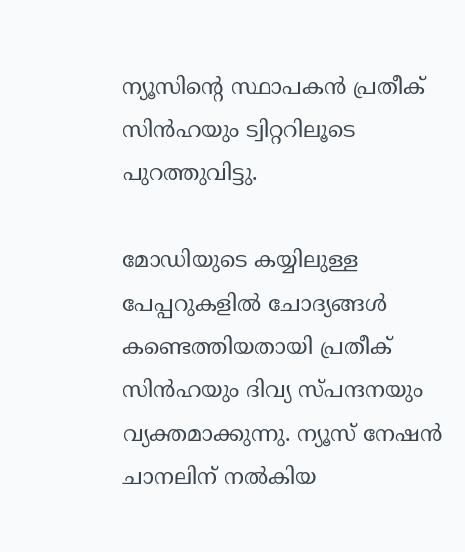ന്യൂസിന്റെ സ്ഥാപകന്‍ പ്രതീക് സിന്‍ഹയും ട്വിറ്ററിലൂടെ പുറത്തുവിട്ടു.

മോഡിയുടെ കയ്യിലുള്ള പേപ്പറുകളില്‍ ചോദ്യങ്ങള്‍ കണ്ടെത്തിയതായി പ്രതീക് സിന്‍ഹയും ദിവ്യ സ്പന്ദനയും വ്യക്തമാക്കുന്നു. ന്യൂസ് നേഷന്‍ ചാനലിന് നല്‍കിയ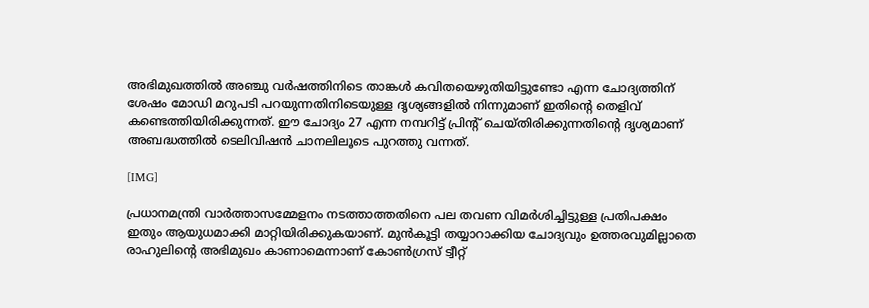അഭിമുഖത്തില്‍ അഞ്ചു വര്‍ഷത്തിനിടെ താങ്കള്‍ കവിതയെഴുതിയിട്ടുണ്ടോ എന്ന ചോദ്യത്തിന് ശേഷം മോഡി മറുപടി പറയുന്നതിനിടെയുള്ള ദൃശ്യങ്ങളില്‍ നിന്നുമാണ് ഇതിന്റെ തെളിവ് കണ്ടെത്തിയിരിക്കുന്നത്. ഈ ചോദ്യം 27 എന്ന നമ്പറിട്ട് പ്രിന്റ് ചെയ്തിരിക്കുന്നതിന്റെ ദൃശ്യമാണ് അബദ്ധത്തില്‍ ടെലിവിഷന്‍ ചാനലിലൂടെ പുറത്തു വന്നത്.

[IMG]

പ്രധാനമന്ത്രി വാര്‍ത്താസമ്മേളനം നടത്താത്തതിനെ പല തവണ വിമര്‍ശിച്ചിട്ടുള്ള പ്രതിപക്ഷം ഇതും ആയുധമാക്കി മാറ്റിയിരിക്കുകയാണ്. മുന്‍കൂട്ടി തയ്യാറാക്കിയ ചോദ്യവും ഉത്തരവുമില്ലാതെ രാഹുലിന്റെ അഭിമുഖം കാണാമെന്നാണ് കോണ്‍ഗ്രസ് ട്വീറ്റ്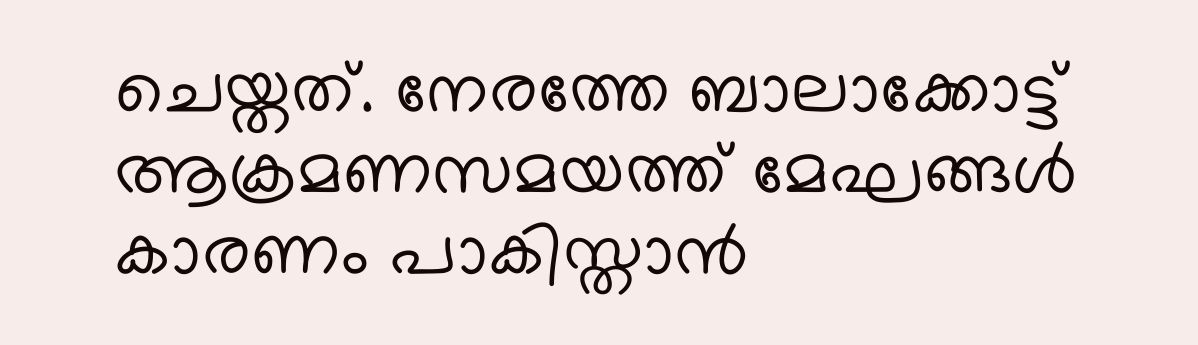ചെയ്തത്. നേരത്തേ ബാലാക്കോട്ട് ആക്രമണസമയത്ത് മേഘങ്ങള്‍ കാരണം പാകിസ്താന്‍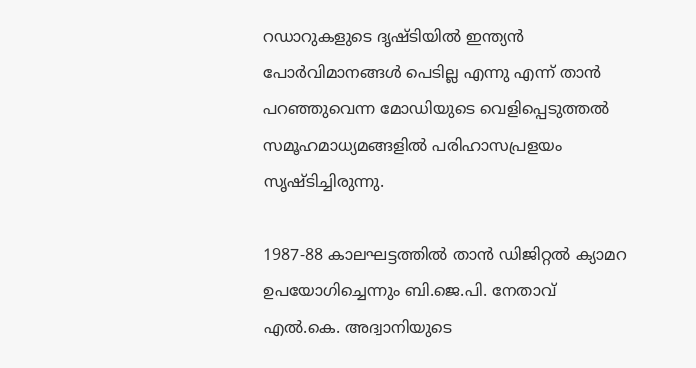റഡാറുകളുടെ ദൃഷ്ടിയില്‍ ഇന്ത്യന്‍ പോര്‍വിമാനങ്ങള്‍ പെടില്ല എന്നു എന്ന് താന്‍ പറഞ്ഞുവെന്ന മോഡിയുടെ വെളിപ്പെടുത്തല്‍ സമൂഹമാധ്യമങ്ങളില്‍ പരിഹാസപ്രളയം സൃഷ്ടിച്ചിരുന്നു.

1987-88 കാലഘട്ടത്തില്‍ താന്‍ ഡിജിറ്റല്‍ ക്യാമറ ഉപയോഗിച്ചെന്നും ബി.ജെ.പി. നേതാവ് എല്‍.കെ. അദ്വാനിയുടെ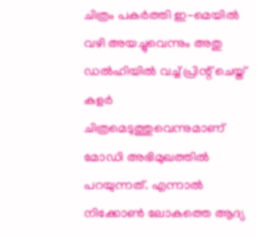ചിത്രം പകര്‍ത്തി ഇ-മെയില്‍ വഴി അയച്ചുവെന്നും അതു ഡല്‍ഹിയില്‍ വച്ച് പ്രിന്റ് ചെയ്ത് കളര്‍ ചിത്രമെടുത്തുവെന്നുമാണ് മോഡി അഭിമുഖത്തില്‍ പറയുന്നത്. എന്നാല്‍ നിക്കോണ്‍ ലോകത്തെ ആദ്യ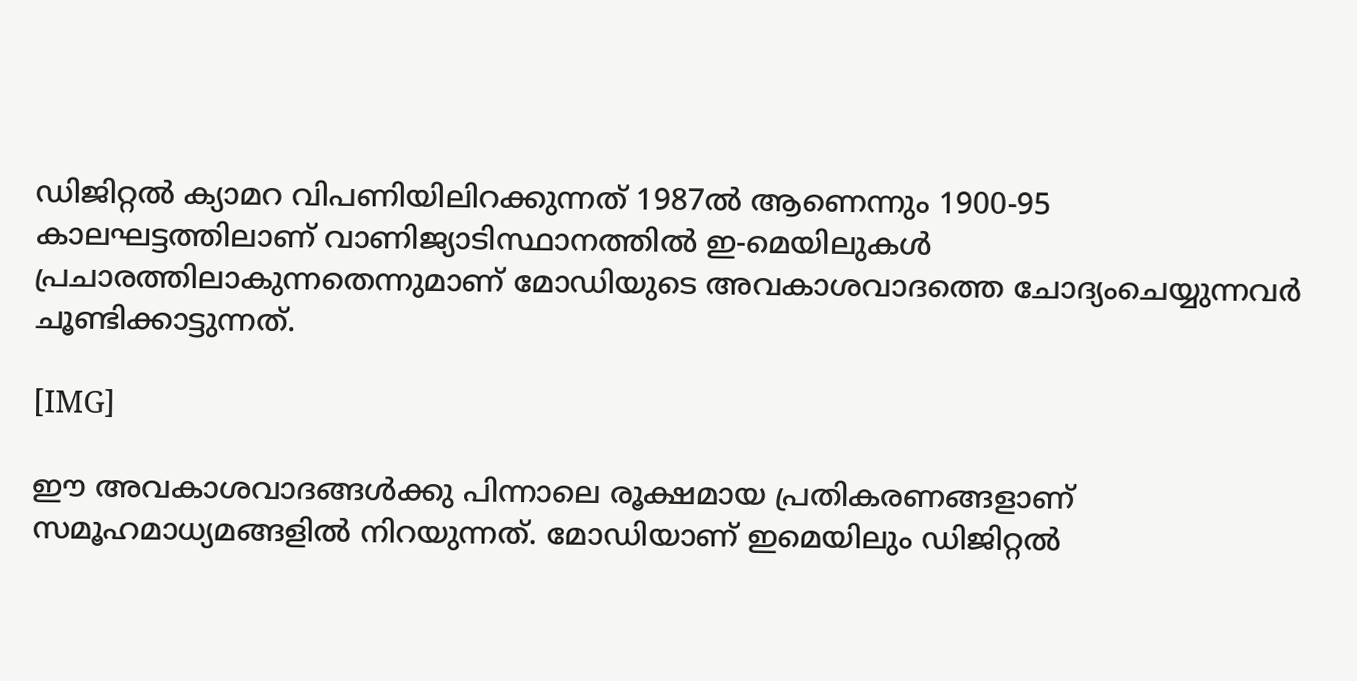ഡിജിറ്റല്‍ ക്യാമറ വിപണിയിലിറക്കുന്നത് 1987ല്‍ ആണെന്നും 1900-95 കാലഘട്ടത്തിലാണ് വാണിജ്യാടിസ്ഥാനത്തില്‍ ഇ-മെയിലുകള്‍ പ്രചാരത്തിലാകുന്നതെന്നുമാണ് മോഡിയുടെ അവകാശവാദത്തെ ചോദ്യംചെയ്യുന്നവര്‍ ചൂണ്ടിക്കാട്ടുന്നത്.

[IMG]

ഈ അവകാശവാദങ്ങള്‍ക്കു പിന്നാലെ രൂക്ഷമായ പ്രതികരണങ്ങളാണ് സമൂഹമാധ്യമങ്ങളില്‍ നിറയുന്നത്. മോഡിയാണ് ഇമെയിലും ഡിജിറ്റല്‍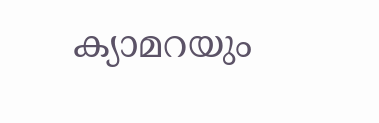ക്യാമറയും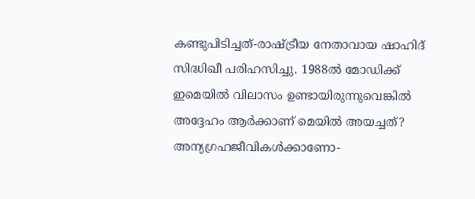കണ്ടുപിടിച്ചത്-രാഷ്ട്രീയ നേതാവായ ഷാഹിദ് സിദ്ധിഖീ പരിഹസിച്ചു. 1988ല്‍ മോഡിക്ക് ഇമെയില്‍ വിലാസം ഉണ്ടായിരുന്നുവെങ്കില്‍ അദ്ദേഹം ആര്‍ക്കാണ് മെയില്‍ അയച്ചത്? അന്യഗ്രഹജീവികള്‍ക്കാണോ-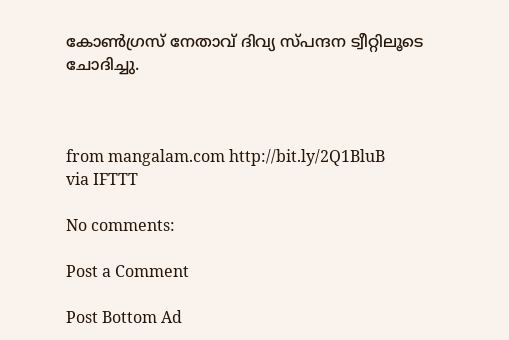കോണ്‍ഗ്രസ് നേതാവ് ദിവ്യ സ്പന്ദന ട്വീറ്റിലൂടെ ചോദിച്ചു.



from mangalam.com http://bit.ly/2Q1BluB
via IFTTT

No comments:

Post a Comment

Post Bottom Ad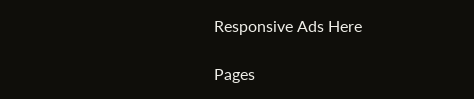Responsive Ads Here

Pages